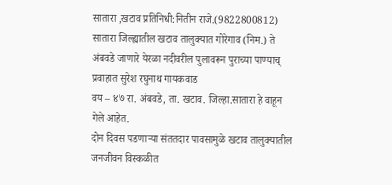सातारा ,खटाव प्रतिनिधी:नितीन राजे.(9822800812)
सातारा जिल्ह्यातील खटाव तालुक्यात गोरेगाव (निम.) ते अंबवडे जाणारे येरळा नदीवरील पुलावरून पुराच्या पाण्याच् प्रवाहात सुरेश रघुनाथ गायकवाड
वय – ४७ रा. अंबवडे, ता. खटाव. जिल्हा.सातारा हे वाहून गेले आहेत.
दोन दिवस पडणाऱ्या संततदार पावसामुळे खटाव तालुक्यातील जनजीवन विस्कळीत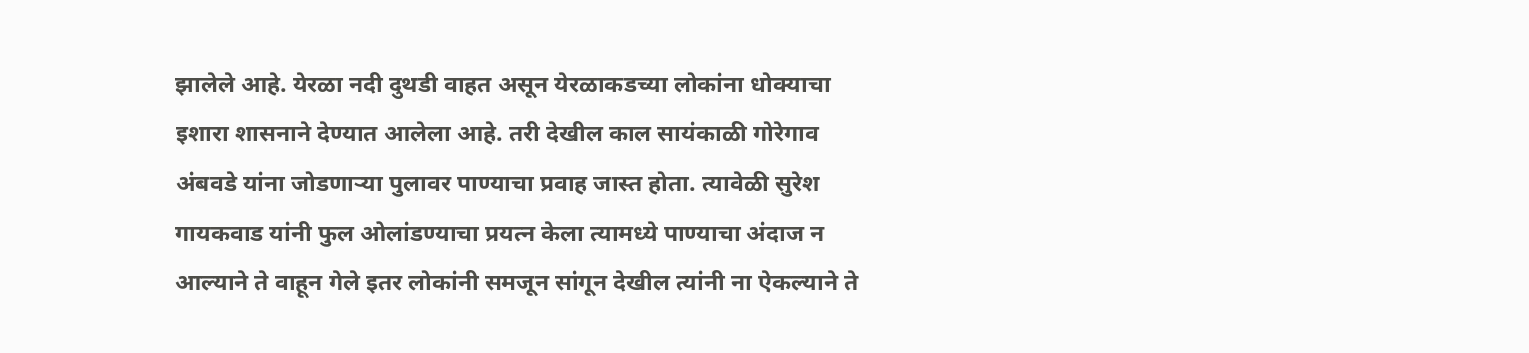झालेले आहे. येरळा नदी दुथडी वाहत असून येरळाकडच्या लोकांना धोक्याचा इशारा शासनाने देण्यात आलेला आहे. तरी देखील काल सायंकाळी गोरेगाव अंबवडे यांना जोडणाऱ्या पुलावर पाण्याचा प्रवाह जास्त होता. त्यावेळी सुरेश गायकवाड यांनी फुल ओलांडण्याचा प्रयत्न केला त्यामध्ये पाण्याचा अंदाज न आल्याने ते वाहून गेले इतर लोकांनी समजून सांगून देखील त्यांनी ना ऐकल्याने ते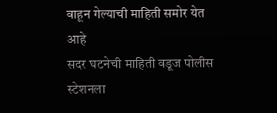वाहून गेल्याची माहिती समोर येत आहे
सदर घटनेची माहिती वडूज पोलीस स्टेशनला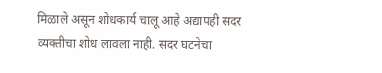मिळाले असून शोधकार्य चालू आहे अद्यापही सदर व्यक्तीचा शोध लावला नाही. सदर घटनेचा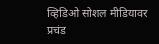व्हिडिओ सोशल मीडियावर प्रचंड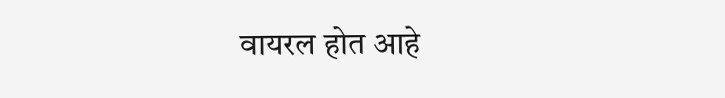वायरल होत आहे